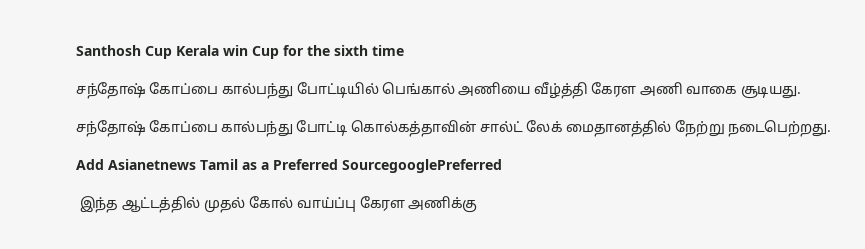Santhosh Cup Kerala win Cup for the sixth time

சந்தோஷ் கோப்பை கால்பந்து போட்டியில் பெங்கால் அணியை வீழ்த்தி கேரள அணி வாகை சூடியது.

சந்தோஷ் கோப்பை கால்பந்து போட்டி கொல்கத்தாவின் சால்ட் லேக் மைதானத்தில் நேற்று நடைபெற்றது.

Add Asianetnews Tamil as a Preferred SourcegooglePreferred

 இந்த ஆட்டத்தில் முதல் கோல் வாய்ப்பு கேரள அணிக்கு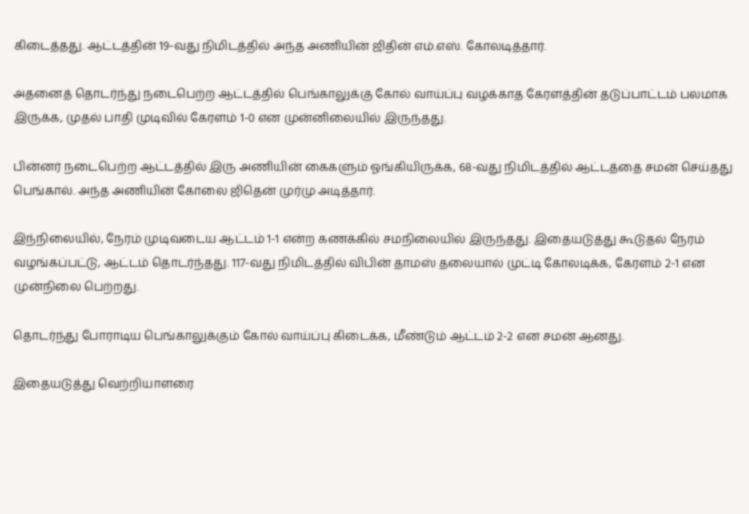கிடைத்தது. ஆட்டத்தின் 19-வது நிமிடத்தில் அந்த அணியின் ஜிதின் எம்.எஸ். கோலடித்தார்.

அதனைத் தொடர்ந்து நடைபெற்ற ஆட்டத்தில் பெங்காலுக்கு கோல் வாய்ப்பு வழக்காத கேரளத்தின் தடுப்பாட்டம் பலமாக இருக்க, முதல் பாதி முடிவில் கேரளம் 1-0 என முன்னிலையில் இருந்தது.

பின்னர் நடைபெற்ற ஆட்டத்தில் இரு அணியின் கைகளும் ஓங்கியிருக்க, 68-வது நிமிடத்தில் ஆட்டத்தை சமன் செய்தது பெங்கால். அந்த அணியின் கோலை ஜிதென் முர்மு அடித்தார்.

இந்நிலையில், நேரம் முடிவடைய ஆட்டம் 1-1 என்ற கணக்கில் சமநிலையில் இருந்தது. இதையடுத்து கூடுதல் நேரம் வழங்கப்பட்டு, ஆட்டம் தொடர்ந்தது. 117-வது நிமிடத்தில் விபின் தாமஸ் தலையால் முட்டி கோலடிக்க, கேரளம் 2-1 என முன்நிலை பெற்றது.

தொடர்ந்து போராடிய பெங்காலுக்கும் கோல் வாய்ப்பு கிடைக்க, மீண்டும் ஆட்டம் 2-2 என சமன் ஆனது.

இதையடுத்து வெற்றியாளரை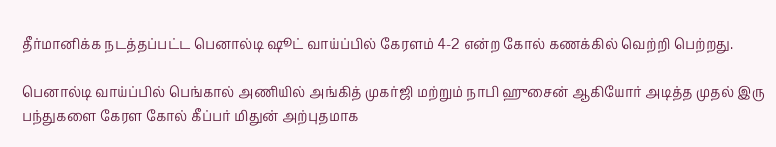தீர்மானிக்க நடத்தப்பட்ட பெனால்டி ஷூட் வாய்ப்பில் கேரளம் 4-2 என்ற கோல் கணக்கில் வெற்றி பெற்றது.

பெனால்டி வாய்ப்பில் பெங்கால் அணியில் அங்கித் முகர்ஜி மற்றும் நாபி ஹுசைன் ஆகியோர் அடித்த முதல் இரு பந்துகளை கேரள கோல் கீப்பர் மிதுன் அற்புதமாக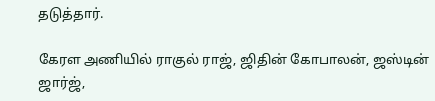தடுத்தார்.

கேரள அணியில் ராகுல் ராஜ், ஜிதின் கோபாலன், ஜஸ்டின் ஜார்ஜ்,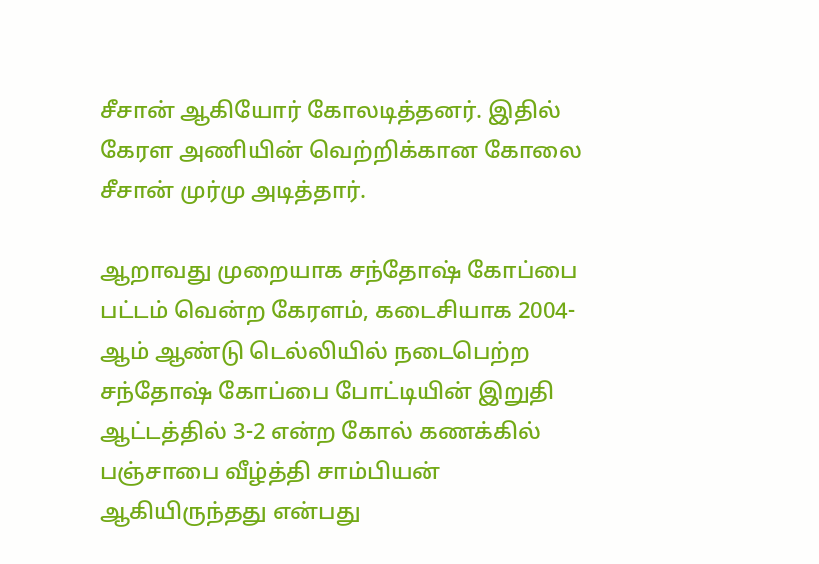சீசான் ஆகியோர் கோலடித்தனர். இதில் கேரள அணியின் வெற்றிக்கான கோலை சீசான் முர்மு அடித்தார்.

ஆறாவது முறையாக சந்தோஷ் கோப்பை பட்டம் வென்ற கேரளம், கடைசியாக 2004-ஆம் ஆண்டு டெல்லியில் நடைபெற்ற சந்தோஷ் கோப்பை போட்டியின் இறுதி ஆட்டத்தில் 3-2 என்ற கோல் கணக்கில் பஞ்சாபை வீழ்த்தி சாம்பியன் ஆகியிருந்தது என்பது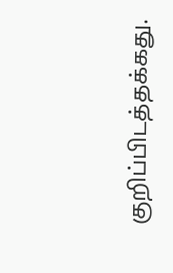குறிப்பிடத்தக்கது.